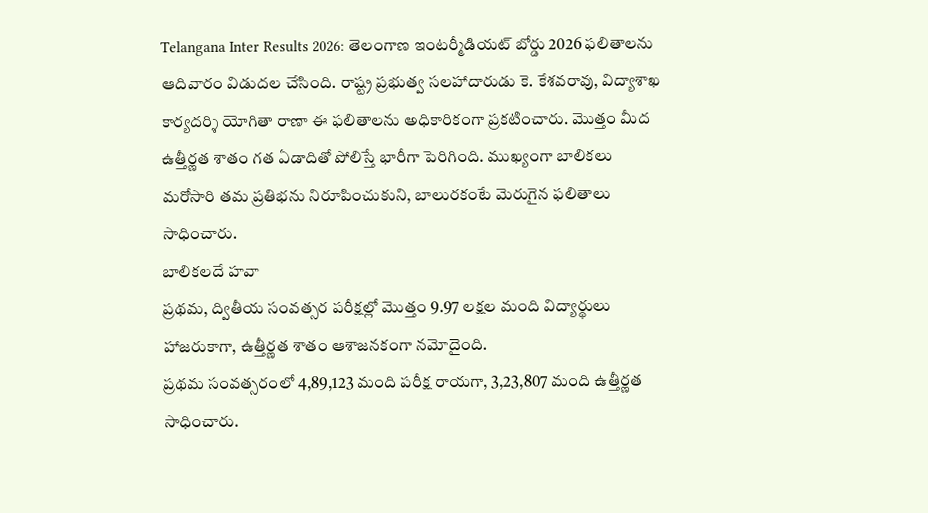Telangana Inter Results 2026: తెలంగాణ ఇంటర్మీడియట్ బోర్డు 2026 ఫలితాలను ఆదివారం విడుదల చేసింది. రాష్ట్ర ప్రభుత్వ సలహాదారుడు కె. కేశవరావు, విద్యాశాఖ కార్యదర్శి యోగితా రాణా ఈ ఫలితాలను అధికారికంగా ప్రకటించారు. మొత్తం మీద ఉత్తీర్ణత శాతం గత ఏడాదితో పోలిస్తే భారీగా పెరిగింది. ముఖ్యంగా బాలికలు మరోసారి తమ ప్రతిభను నిరూపించుకుని, బాలురకంటే మెరుగైన ఫలితాలు సాధించారు.
బాలికలదే హవా
ప్రథమ, ద్వితీయ సంవత్సర పరీక్షల్లో మొత్తం 9.97 లక్షల మంది విద్యార్థులు హాజరుకాగా, ఉత్తీర్ణత శాతం ఆశాజనకంగా నమోదైంది.
ప్రథమ సంవత్సరంలో 4,89,123 మంది పరీక్ష రాయగా, 3,23,807 మంది ఉత్తీర్ణత సాధించారు.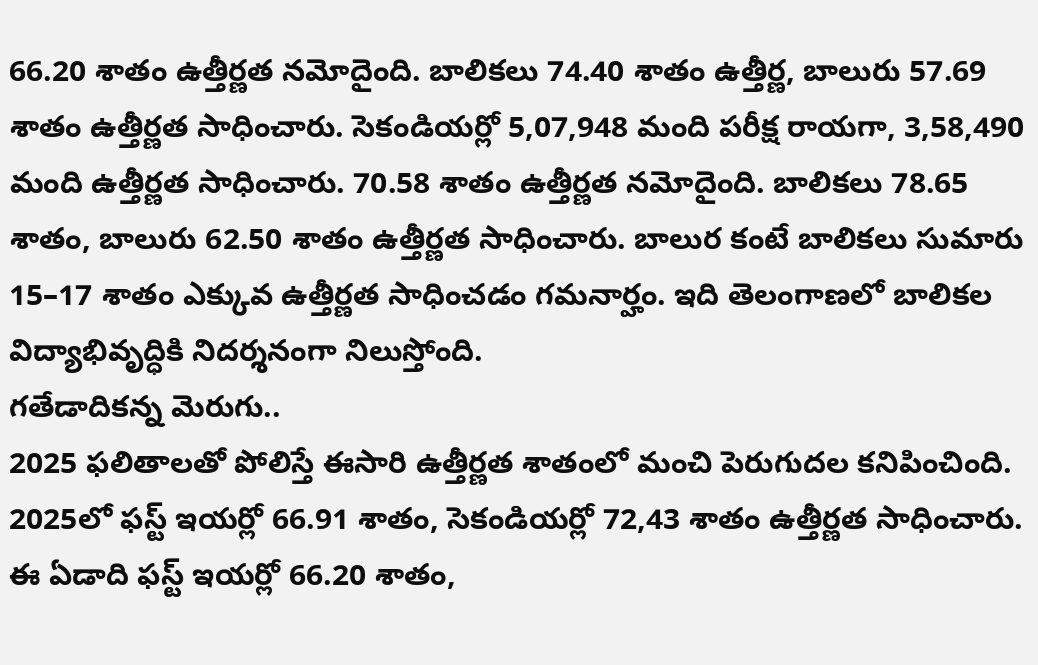66.20 శాతం ఉత్తీర్ణత నమోదైంది. బాలికలు 74.40 శాతం ఉత్తీర్ణ, బాలురు 57.69 శాతం ఉత్తీర్ణత సాధించారు. సెకండియర్లో 5,07,948 మంది పరీక్ష రాయగా, 3,58,490 మంది ఉత్తీర్ణత సాధించారు. 70.58 శాతం ఉత్తీర్ణత నమోదైంది. బాలికలు 78.65 శాతం, బాలురు 62.50 శాతం ఉత్తీర్ణత సాధించారు. బాలుర కంటే బాలికలు సుమారు 15–17 శాతం ఎక్కువ ఉత్తీర్ణత సాధించడం గమనార్హం. ఇది తెలంగాణలో బాలికల విద్యాభివృద్ధికి నిదర్శనంగా నిలుస్తోంది.
గతేడాదికన్న మెరుగు..
2025 ఫలితాలతో పోలిస్తే ఈసారి ఉత్తీర్ణత శాతంలో మంచి పెరుగుదల కనిపించింది. 2025లో ఫస్ట్ ఇయర్లో 66.91 శాతం, సెకండియర్లో 72,43 శాతం ఉత్తీర్ణత సాధించారు. ఈ ఏడాది ఫస్ట్ ఇయర్లో 66.20 శాతం,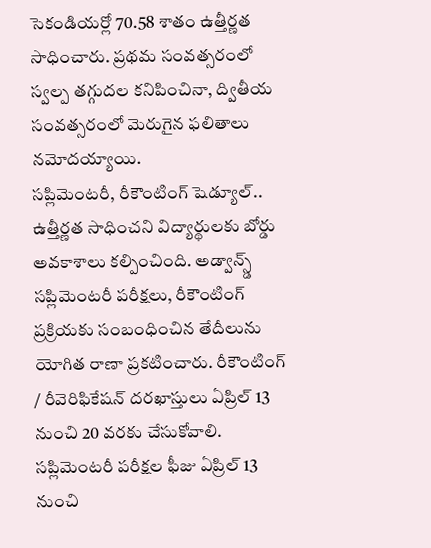సెకండియర్లో 70.58 శాతం ఉత్తీర్ణత సాధించారు. ప్రథమ సంవత్సరంలో స్వల్ప తగ్గుదల కనిపించినా, ద్వితీయ సంవత్సరంలో మెరుగైన ఫలితాలు నమోదయ్యాయి.
సప్లిమెంటరీ, రీకౌంటింగ్ షెడ్యూల్..
ఉత్తీర్ణత సాధించని విద్యార్థులకు బోర్డు అవకాశాలు కల్పించింది. అడ్వాన్స్డ్ సప్లిమెంటరీ పరీక్షలు, రీకౌంటింగ్ ప్రక్రియకు సంబంధించిన తేదీలును యోగిత రాణా ప్రకటించారు. రీకౌంటింగ్ / రీవెరిఫికేషన్ దరఖాస్తులు ఏప్రిల్ 13 నుంచి 20 వరకు చేసుకోవాలి. సప్లిమెంటరీ పరీక్షల ఫీజు ఏప్రిల్ 13 నుంచి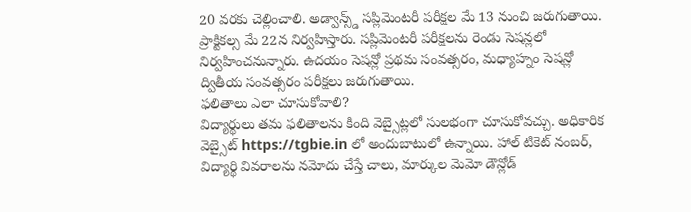20 వరకు చెల్లించాలి. అడ్వాన్స్డ్ సప్లిమెంటరీ పరీక్షల మే 13 నుంచి జరుగుతాయి. ప్రాక్టికల్స మే 22న నిర్వహిస్తారు. సప్లిమెంటరీ పరీక్షలను రెండు సెషన్లలో నిర్వహించనున్నారు. ఉదయం సెషన్లో ప్రథమ సంవత్సరం, మధ్యాహ్నం సెషన్లో ద్వితీయ సంవత్సరం పరీక్షలు జరుగుతాయి.
ఫలితాలు ఎలా చూసుకోవాలి?
విద్యార్థులు తమ ఫలితాలను కింది వెబ్సైట్లలో సులభంగా చూసుకోవచ్చు. అధికారిక వెబ్సైట్ https://tgbie.in లో అందుబాటులో ఉన్నాయి. హాల్ టికెట్ నంబర్, విద్యార్థి వివరాలను నమోదు చేస్తే చాలు, మార్కుల మెమో డౌన్లోడ్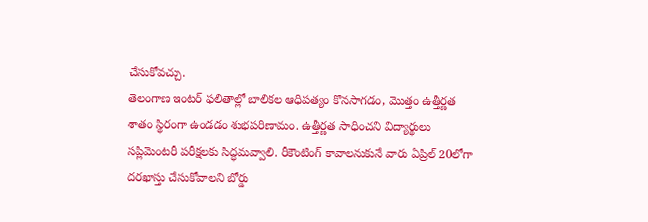చేసుకోవచ్చు.
తెలంగాణ ఇంటర్ ఫలితాల్లో బాలికల ఆధిపత్యం కొనసాగడం, మొత్తం ఉత్తీర్ణత శాతం స్థిరంగా ఉండడం శుభపరిణామం. ఉత్తీర్ణత సాధించని విద్యార్థులు సప్లిమెంటరీ పరీక్షలకు సిద్ధమవ్వాలి. రీకౌంటింగ్ కావాలనుకునే వారు ఏప్రిల్ 20లోగా దరఖాస్తు చేసుకోవాలని బోర్డు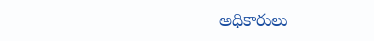అధికారులు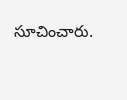సూచించారు.